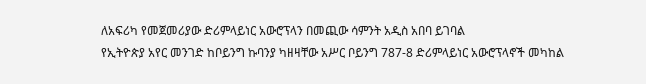ለአፍሪካ የመጀመሪያው ድሪምላይነር አውሮፕላን በመጪው ሳምንት አዲስ አበባ ይገባል
የኢትዮጵያ አየር መንገድ ከቦይንግ ኩባንያ ካዘዛቸው አሥር ቦይንግ 787-8 ድሪምላይነር አውሮፕላኖች መካከል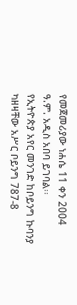የመጀመሪያው ነሐሴ 11 ቀን 2004 ዓ.ም. አዲስ አበባ ይገባል፡፡
የኢትዮጵያ አየር መንገድ ከቦይንግ ኩባንያ ካዘዛቸው አሥር ቦይንግ 787-8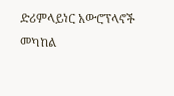ድሪምላይነር አውሮፕላኖች መካከል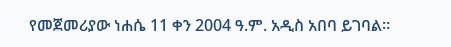የመጀመሪያው ነሐሴ 11 ቀን 2004 ዓ.ም. አዲስ አበባ ይገባል፡፡